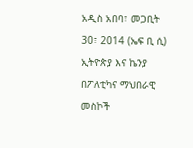አዲስ አበባ፣ መጋቢት 30፣ 2014 (ኤፍ ቢ ሲ) ኢትዮጵያ እና ኬንያ በፖለቲካና ማህበራዊ መስኮች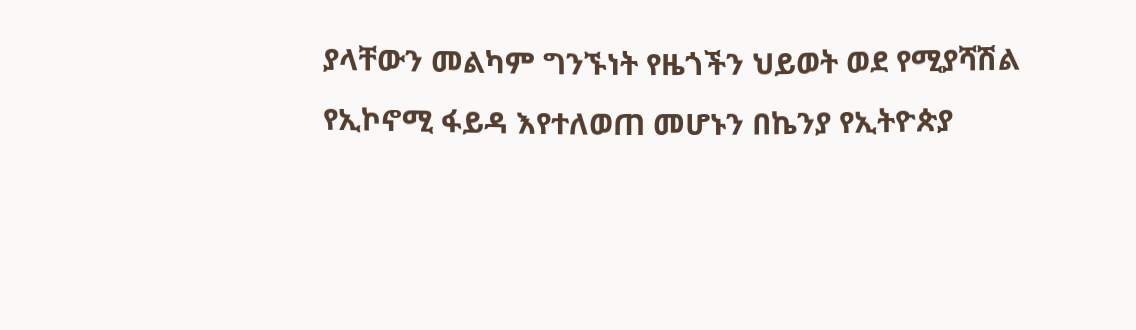ያላቸውን መልካም ግንኙነት የዜጎችን ህይወት ወደ የሚያሻሽል የኢኮኖሚ ፋይዳ እየተለወጠ መሆኑን በኬንያ የኢትዮጵያ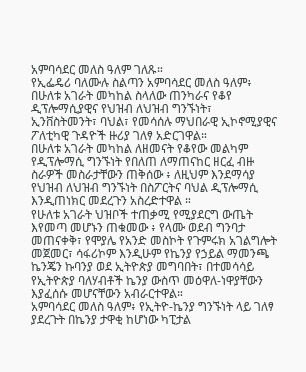አምባሳደር መለስ ዓለም ገለጹ።
የኢፌዴሪ ባለሙሉ ስልጣን አምባሳደር መለስ ዓለም፥ በሁለቱ አገራት መካከል ስላለው ጠንካራና የቆየ ዲፕሎማሲያዊና የህዝብ ለህዝብ ግንኙነት፣ ኢንቨስትመንት፣ ባህል፣ የመሳሰሉ ማህበራዊ ኢኮኖሚያዊና ፖለቲካዊ ጉዳዮች ዙሪያ ገለፃ አድርገዋል።
በሁለቱ አገራት መካከል ለዘመናት የቆየው መልካም የዲፕሎማሲ ግንኙነት የበለጠ ለማጠናከር ዘርፈ ብዙ ስራዎች መስራታቸውን ጠቅሰው ፥ ለዚህም እንደማሳያ የህዝብ ለህዝብ ግንኙነት በስፖርትና ባህል ዲፕሎማሲ እንዲጠነክር መደረጉን አስረድተዋል ።
የሁለቱ አገራት ህዝቦች ተጠቃሚ የሚያደርግ ውጤት እየመጣ መሆኑን ጠቁመው ፥ የላሙ ወደብ ግንባታ መጠናቀቅ፣ የሞያሌ የአንድ መስኮት የጉምሩክ አገልግሎት መጀመር፣ ሳፋሪኮም እንዲሁም የኬንያ የኃይል ማመንጫ ኬንጄን ኩባንያ ወደ ኢትዮጵያ መግባበት፣ በተመሳሳይ የኢትዮጵያ ባለሃብቶች ኬንያ ውስጥ መዕዋለ-ነዋያቸውን እያፈሰሱ መሆናቸውን አብራርተዋል።
አምባሳደር መለስ ዓለም፥ የኢትዮ-ኬንያ ግንኙነት ላይ ገለፃ ያደረጉት በኬንያ ታዋቂ ከሆነው ካፒታል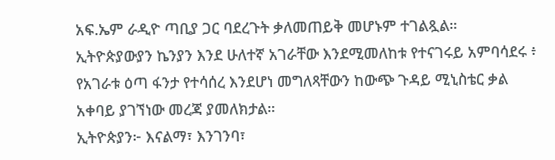አፍ.ኤም ራዲዮ ጣቢያ ጋር ባደረጉት ቃለመጠይቅ መሆኑም ተገልጿል።
ኢትዮጵያውያን ኬንያን እንደ ሁለተኛ አገራቸው እንደሚመለከቱ የተናገሩይ አምባሳደሩ ፥ የአገራቱ ዕጣ ፋንታ የተሳሰረ እንደሆነ መግለጻቸውን ከውጭ ጉዳይ ሚኒስቴር ቃል አቀባይ ያገኘነው መረጃ ያመለክታል።
ኢትዮጵያን፦ እናልማ፣ እንገንባ፣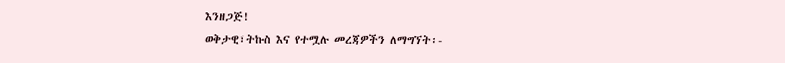እንዘጋጅ!
ወቅታዊ፣ትኩስ እና የተሟሉ መረጃዎችን ለማግኘት፡-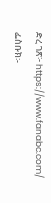ድረ ገጽ፦ https://www.fanabc.com/
ፌስቡክ፡-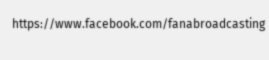https://www.facebook.com/fanabroadcasting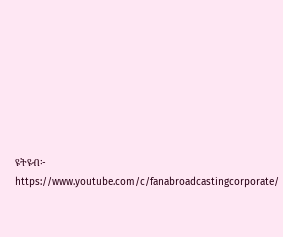ዩትዩብ፦ https://www.youtube.com/c/fanabroadcastingcorporate/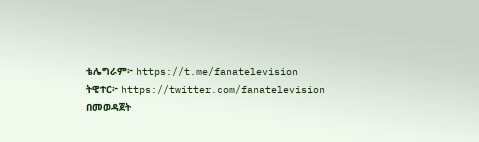ቴሌግራም፦ https://t.me/fanatelevision
ትዊተር፦ https://twitter.com/fanatelevision በመወዳጀት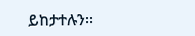ይከታተሉን፡፡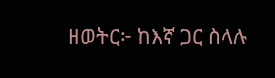ዘወትር፦ ከእኛ ጋር ስላሉ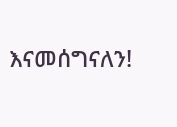እናመሰግናለን!